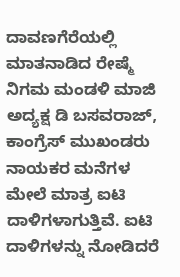ದಾವಣಗೆರೆಯಲ್ಲಿ ಮಾತನಾಡಿದ ರೇಷ್ಮೆ ನಿಗಮ ಮಂಡಳಿ ಮಾಜಿ ಅದ್ಯಕ್ಷ ಡಿ ಬಸವರಾಜ್, ಕಾಂಗ್ರೆಸ್ ಮುಖಂಡರು ನಾಯಕರ ಮನೆಗಳ ಮೇಲೆ ಮಾತ್ರ ಐಟಿ ದಾಳಿಗಳಾಗುತ್ತಿವೆ. ಐಟಿ ದಾಳಿಗಳನ್ನು ನೋಡಿದರೆ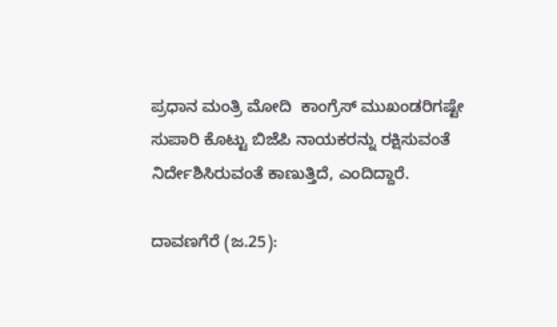ಪ್ರಧಾನ ಮಂತ್ರಿ ಮೋದಿ  ಕಾಂಗ್ರೆಸ್ ಮುಖಂಡರಿಗಷ್ಟೇ ಸುಪಾರಿ ಕೊಟ್ಟು ಬಿಜೆಪಿ ನಾಯಕರನ್ನು ರಕ್ಷಿಸುವಂತೆ ನಿರ್ದೇಶಿಸಿರುವಂತೆ ಕಾಣುತ್ತಿದೆ, ಎಂದಿದ್ದಾರೆ.

ದಾವಣಗೆರೆ (ಜ.25):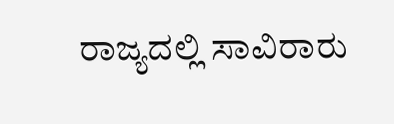ರಾಜ್ಯದಲ್ಲಿ ಸಾವಿರಾರು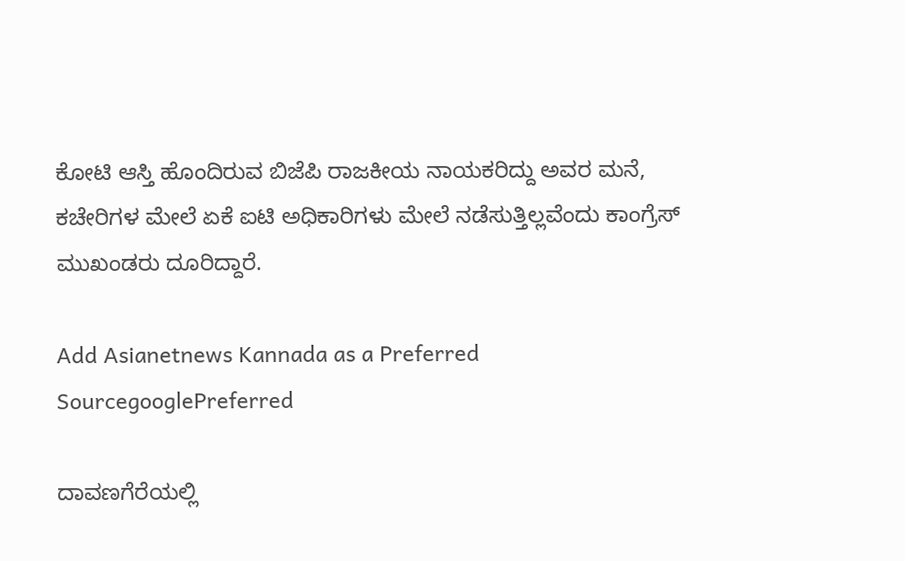ಕೋಟಿ ಆಸ್ತಿ ಹೊಂದಿರುವ ಬಿಜೆಪಿ ರಾಜಕೀಯ ನಾಯಕರಿದ್ದು ಅವರ ಮನೆ, ಕಚೇರಿಗಳ ಮೇಲೆ ಏಕೆ ಐಟಿ ಅಧಿಕಾರಿಗಳು ಮೇಲೆ ನಡೆಸುತ್ತಿಲ್ಲವೆಂದು ಕಾಂಗ್ರೆಸ್ ಮುಖಂಡರು ದೂರಿದ್ದಾರೆ.

Add Asianetnews Kannada as a Preferred SourcegooglePreferred

ದಾವಣಗೆರೆಯಲ್ಲಿ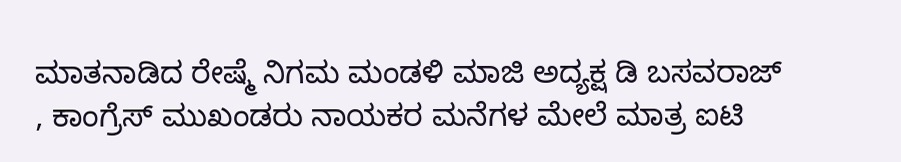ಮಾತನಾಡಿದ ರೇಷ್ಮೆ ನಿಗಮ ಮಂಡಳಿ ಮಾಜಿ ಅದ್ಯಕ್ಷ ಡಿ ಬಸವರಾಜ್ , ಕಾಂಗ್ರೆಸ್ ಮುಖಂಡರು ನಾಯಕರ ಮನೆಗಳ ಮೇಲೆ ಮಾತ್ರ ಐಟಿ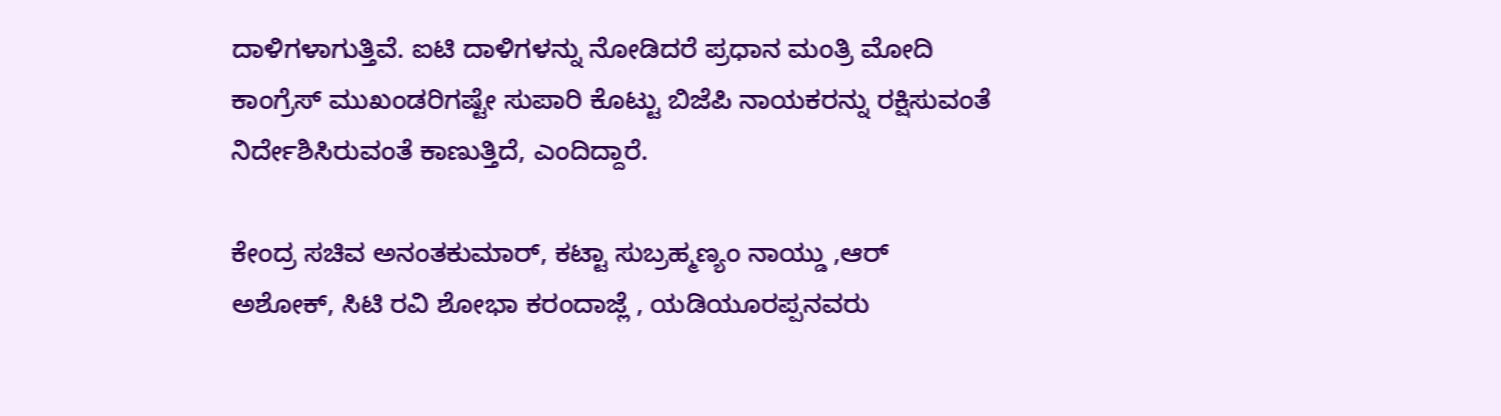ದಾಳಿಗಳಾಗುತ್ತಿವೆ. ಐಟಿ ದಾಳಿಗಳನ್ನು ನೋಡಿದರೆ ಪ್ರಧಾನ ಮಂತ್ರಿ ಮೋದಿ ಕಾಂಗ್ರೆಸ್ ಮುಖಂಡರಿಗಷ್ಟೇ ಸುಪಾರಿ ಕೊಟ್ಟು ಬಿಜೆಪಿ ನಾಯಕರನ್ನು ರಕ್ಷಿಸುವಂತೆ ನಿರ್ದೇಶಿಸಿರುವಂತೆ ಕಾಣುತ್ತಿದೆ, ಎಂದಿದ್ದಾರೆ.

ಕೇಂದ್ರ ಸಚಿವ ಅನಂತಕುಮಾರ್, ಕಟ್ಟಾ ಸುಬ್ರಹ್ಮಣ್ಯಂ ನಾಯ್ಡು ,ಆರ್ ಅಶೋಕ್, ಸಿಟಿ ರವಿ ಶೋಭಾ ಕರಂದಾಜ್ಲೆ , ಯಡಿಯೂರಪ್ಪನವರು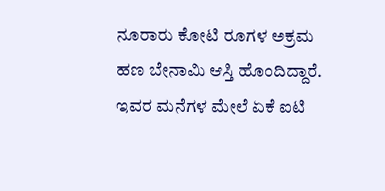ನೂರಾರು ಕೋಟಿ ರೂಗಳ ಅಕ್ರಮ ಹಣ ಬೇನಾಮಿ ಆಸ್ತಿ ಹೊಂದಿದ್ದಾರೆ. ಇವರ ಮನೆಗಳ ಮೇಲೆ ಏಕೆ ಐಟಿ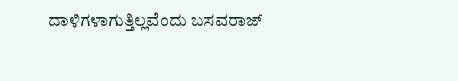ದಾಳಿಗಳಾಗುತ್ತಿಲ್ಲವೆಂದು ಬಸವರಾಜ್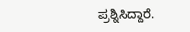ಪ್ರಶ್ನಿಸಿದ್ದಾರೆ.